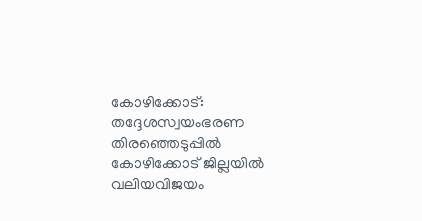കോഴിക്കോട്: തദ്ദേശസ്വയംഭരണ തിരഞ്ഞെടുപ്പിൽ കോഴിക്കോട് ജില്ലയിൽ വലിയവിജയം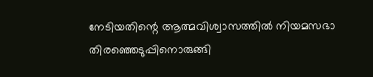നേടിയതിന്റെ ആത്മവിശ്വാസത്തിൽ നിയമസഭാ തിരഞ്ഞെടുപ്പിനൊരുങ്ങി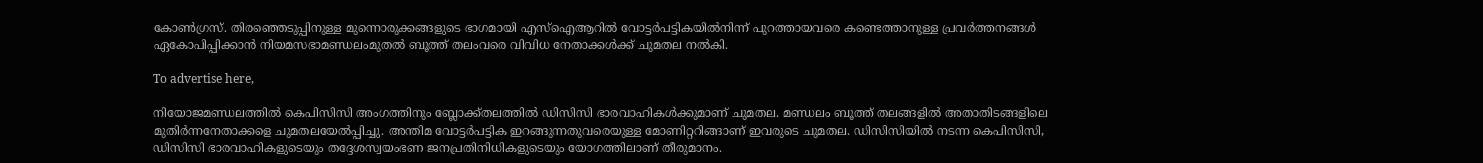കോൺഗ്രസ്. തിരഞ്ഞെടുപ്പിനുള്ള മുന്നൊരുക്കങ്ങളുടെ ഭാഗമായി എസ്ഐആറിൽ വോട്ടർപട്ടികയിൽനിന്ന് പുറത്തായവരെ കണ്ടെത്താനുള്ള പ്രവർത്തനങ്ങൾ ഏകോപിപ്പിക്കാൻ നിയമസഭാമണ്ഡലംമുതൽ ബൂത്ത് തലംവരെ വിവിധ നേതാക്കൾക്ക് ചുമതല നൽകി.

To advertise here,

നിയോജമണ്ഡലത്തിൽ കെപിസിസി അംഗത്തിനും ബ്ലോക്ക്തലത്തിൽ ഡിസിസി ഭാരവാഹികൾക്കുമാണ് ചുമതല. മണ്ഡലം ബൂത്ത് തലങ്ങളിൽ അതാതിടങ്ങളിലെ മുതിർന്നനേതാക്കളെ ചുമതലയേൽപ്പിച്ചു. അന്തിമ വോട്ടർപട്ടിക ഇറങ്ങുന്നതുവരെയുള്ള മോണിറ്ററിങ്ങാണ് ഇവരുടെ ചുമതല. ഡിസിസിയിൽ നടന്ന കെപിസിസി, ഡിസിസി ഭാരവാഹികളുടെയും തദ്ദേശസ്വയംഭണ ജനപ്രതിനിധികളുടെയും യോഗത്തിലാണ് തീരുമാനം.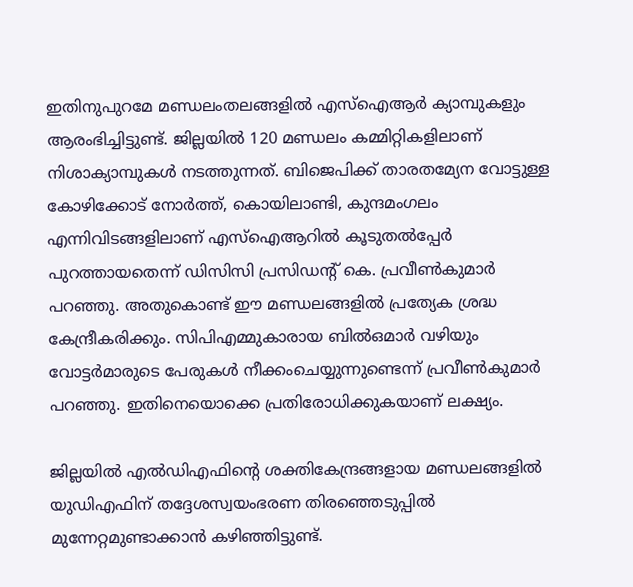ഇതിനുപുറമേ മണ്ഡലംതലങ്ങളിൽ എസ്ഐആർ ക്യാമ്പുകളും ആരംഭിച്ചിട്ടുണ്ട്. ജില്ലയിൽ 120 മണ്ഡലം കമ്മിറ്റികളിലാണ് നിശാക്യാമ്പുകൾ നടത്തുന്നത്. ബിജെപിക്ക് താരതമ്യേന വോട്ടുള്ള കോഴിക്കോട് നോർത്ത്, കൊയിലാണ്ടി, കുന്ദമംഗലം എന്നിവിടങ്ങളിലാണ് എസ്ഐആറിൽ കൂടുതൽപ്പേർ പുറത്തായതെന്ന് ഡിസിസി പ്രസിഡന്റ് കെ. പ്രവീൺകുമാർ പറഞ്ഞു. അതുകൊണ്ട് ഈ മണ്ഡലങ്ങളിൽ പ്രത്യേക ശ്രദ്ധ കേന്ദ്രീകരിക്കും. സിപിഎമ്മുകാരായ ബിൽഒമാർ വഴിയും വോട്ടർമാരുടെ പേരുകൾ നീക്കംചെയ്യുന്നുണ്ടെന്ന് പ്രവീൺകുമാർ പറഞ്ഞു. ഇതിനെയൊക്കെ പ്രതിരോധിക്കുകയാണ് ലക്ഷ്യം.

ജില്ലയിൽ എൽഡിഎഫിന്റെ ശക്തികേന്ദ്രങ്ങളായ മണ്ഡലങ്ങളിൽ യുഡിഎഫിന് തദ്ദേശസ്വയംഭരണ തിരഞ്ഞെടുപ്പിൽ മുന്നേറ്റമുണ്ടാക്കാൻ കഴിഞ്ഞിട്ടുണ്ട്.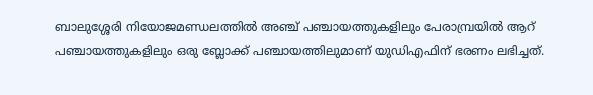ബാലുശ്ശേരി നിയോജമണ്ഡലത്തിൽ അഞ്ച് പഞ്ചായത്തുകളിലും പേരാമ്പ്രയിൽ ആറ് പഞ്ചായത്തുകളിലും ഒരു ബ്ലോക്ക് പഞ്ചായത്തിലുമാണ് യുഡിഎഫിന് ഭരണം ലഭിച്ചത്.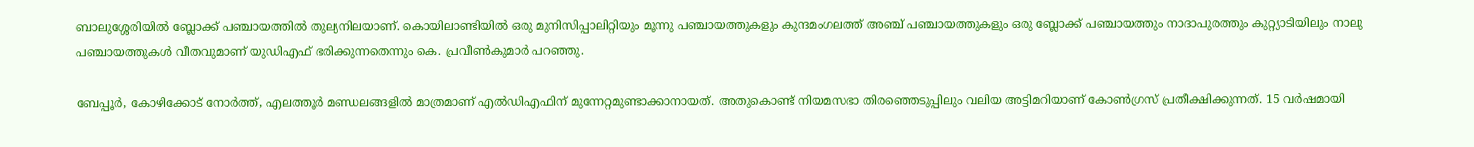ബാലുശ്ശേരിയിൽ ബ്ലോക്ക് പഞ്ചായത്തിൽ തുല്യനിലയാണ്. കൊയിലാണ്ടിയിൽ ഒരു മുനിസിപ്പാലിറ്റിയും മൂന്നു പഞ്ചായത്തുകളും കുന്ദമംഗലത്ത് അഞ്ച് പഞ്ചായത്തുകളും ഒരു ബ്ലോക്ക് പഞ്ചായത്തും നാദാപുരത്തും കുറ്റ്യാടിയിലും നാലു പഞ്ചായത്തുകൾ വീതവുമാണ് യുഡിഎഫ് ഭരിക്കുന്നതെന്നും കെ. പ്രവീൺകുമാർ പറഞ്ഞു.

ബേപ്പൂർ, കോഴിക്കോട് നോർത്ത്, എലത്തൂർ മണ്ഡലങ്ങളിൽ മാത്രമാണ് എൽഡിഎഫിന് മുന്നേറ്റമുണ്ടാക്കാനായത്. അതുകൊണ്ട് നിയമസഭാ തിരഞ്ഞെടുപ്പിലും വലിയ അട്ടിമറിയാണ് കോൺഗ്രസ് പ്രതീക്ഷിക്കുന്നത്. 15 വർഷമായി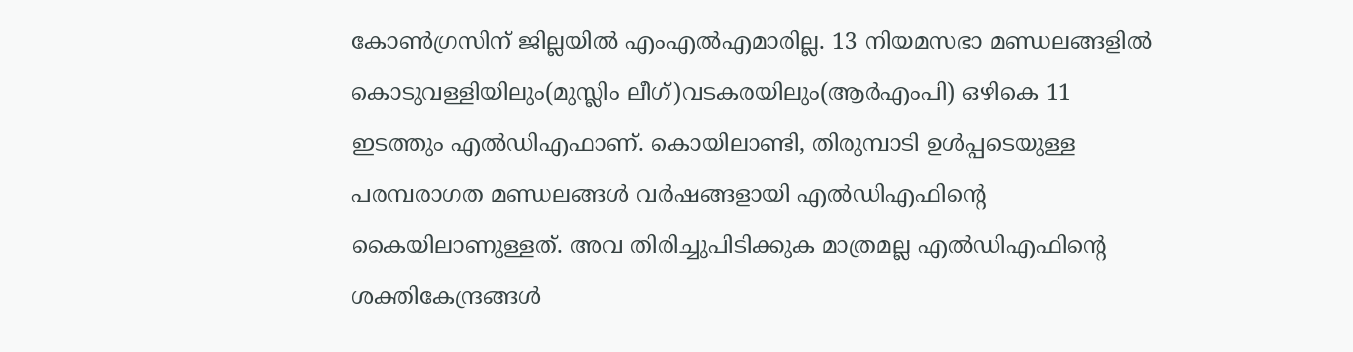കോൺഗ്രസിന് ജില്ലയിൽ എംഎൽഎമാരില്ല. 13 നിയമസഭാ മണ്ഡലങ്ങളിൽ കൊടുവള്ളിയിലും(മുസ്ലിം ലീഗ്)വടകരയിലും(ആർഎംപി) ഒഴികെ 11 ഇടത്തും എൽഡിഎഫാണ്. കൊയിലാണ്ടി, തിരുമ്പാടി ഉൾപ്പടെയുള്ള പരമ്പരാഗത മണ്ഡലങ്ങൾ വർഷങ്ങളായി എൽഡിഎഫിന്റെ കൈയിലാണുള്ളത്. അവ തിരിച്ചുപിടിക്കുക മാത്രമല്ല എൽഡിഎഫിന്റെ ശക്തികേന്ദ്രങ്ങൾ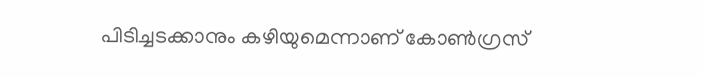പിടിച്ചടക്കാനും കഴിയുമെന്നാണ് കോൺഗ്രസ്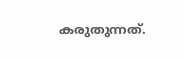കരുതുന്നത്.